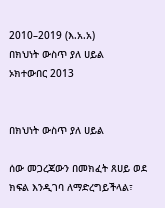2010–2019 (እ.አ.አ)
በክህነት ውስጥ ያለ ሀይል
ኦክተውበር 2013


በክህነት ውስጥ ያለ ሀይል

ሰው መጋረጃውን በመክፈት ጸሀይ ወደ ክፍል እንዲገባ ለማድረግይችላል፣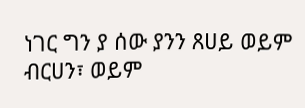ነገር ግን ያ ሰው ያንን ጸሀይ ወይም ብርሀን፣ ወይም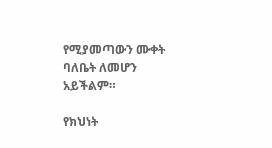የሚያመጣውን ሙቀት ባለቤት ለመሆን አይችልም።

የክህነት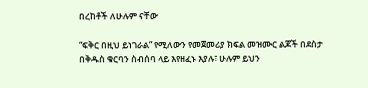በረከቶች ለሁሉም ናቸው

“ፍቅር በዚህ ይነገራል” የሚለውን የመጀመሪያ ክፍል መዝሙር ልጆች በደስታ በቅዱስ ቁርባን ስብሰባ ላይ እየዘፈኑ እያሉ፣ ሁሉም ይህን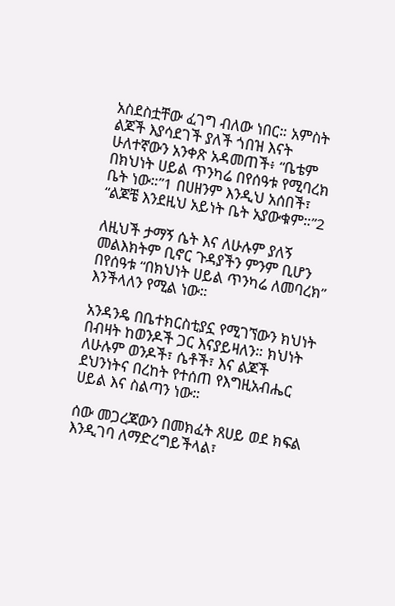አስደስቷቸው ፈገግ ብለው ነበር። አምስት ልጆች እያሳደገች ያለች ጎበዝ እናት ሁለተኛውን አንቀጽ አዳመጠች፥ “ቤቴም በክህነት ሀይል ጥንካሬ በየሰዓቱ የሚባረክ ቤት ነው።”1 በሀዘንም እንዲህ አሰበች፣ “ልጆቼ እንደዚህ አይነት ቤት አያውቁም።”2

ለዚህች ታማኝ ሴት እና ለሁሉም ያለኝ መልእክትም ቢኖር ጉዳያችን ምንም ቢሆን በየሰዓቱ “በክህነት ሀይል ጥንካሬ ለመባረክ” እንችላለን የሚል ነው።

አንዳንዴ በቤተክርስቲያኗ የሚገኘውን ክህነት በብዛት ከወንዶች ጋር እናያይዛለን። ክህነት ለሁሉም ወንዶች፣ ሴቶች፣ እና ልጆች ደህንነትና በረከት የተሰጠ የእግዚአብሔር ሀይል እና ስልጣን ነው።

ሰው መጋረጃውን በመክፈት ጸሀይ ወደ ክፍል እንዲገባ ለማድረግይችላል፣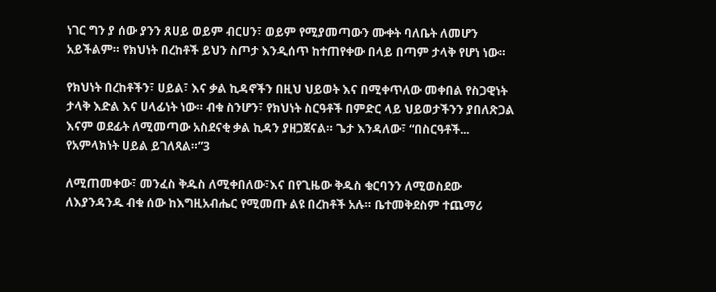ነገር ግን ያ ሰው ያንን ጸሀይ ወይም ብርሀን፣ ወይም የሚያመጣውን ሙቀት ባለቤት ለመሆን አይችልም። የክህነት በረከቶች ይህን ስጦታ እንዲሰጥ ከተጠየቀው በላይ በጣም ታላቅ የሆነ ነው።

የክህነት በረከቶችን፣ ሀይል፣ እና ቃል ኪዳኖችን በዚህ ህይወት እና በሚቀጥለው መቀበል የስጋዊነት ታላቅ እድል እና ሀላፊነት ነው። ብቁ ስንሆን፣ የክህነት ስርዓቶች በምድር ላይ ህይወታችንን ያበለጽጋል እናም ወደፊት ለሚመጣው አስደናቂ ቃል ኪዳን ያዘጋጀናል። ጌታ እንዳለው፣ “በስርዓቶች... የአምላክነት ሀይል ይገለጻል።”3

ለሚጠመቀው፣ መንፈስ ቅዱስ ለሚቀበለው፣እና በየጊዜው ቅዱስ ቁርባንን ለሚወስደው ለእያንዳንዱ ብቁ ሰው ከእግዚአብሔር የሚመጡ ልዩ በረከቶች አሉ። ቤተመቅደስም ተጨማሪ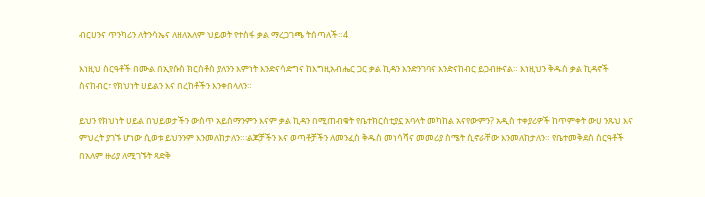ብርሀንና ጥንካሪን ለትንሳኤና ለዘለአለም ህይወት የተስፋ ቃል ማረጋገጫ ትሰጣለች።4

እነዚህ ስርዓቶች በሙል በኢየሱስ ክርስቶስ ያለንን እምነት እንድናሳድግና ከእግዚአብሔር ጋር ቃል ኪዳን እንድንገባና እንድናከብር ይጋብዙናል። እነዚህን ቅዱስ ቃል ኪዳኖች ስናከብር፣ የክህነት ሀይልን እና በረከቶችን እንቀበላለን።

ይህን የክህነት ሀይል በህይወታችን ውስጥ አይሰማንምን እናም ቃል ኪዳን በሚጠብቁት የቤተክርስቲያኗ አባላት መካከል አናየውምን? አዲስ ተቀያሪዎች ከጥምቀት ውሀ ንጹህ እና ምህረት ያገኙ ሆነው ሲወቱ ይህንንም እንመለከታለን።፡ልጆቻችን እና ወጣቶቻችን ለመንፈስ ቅዱስ መነሳሻና መመሪያ ስሜት ሲኖራቸው እንመለከታለን። የቤተመቅደስ ስርዓቶች በአለም ዙሪያ ለሚገኙት ጻድቅ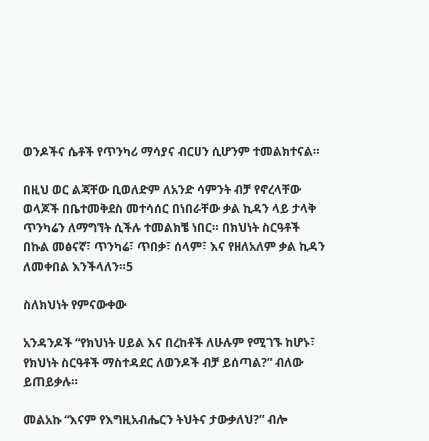ወንዶችና ሴቶች የጥንካሪ ማሳያና ብርሀን ሲሆንም ተመልክተናል።

በዚህ ወር ልጃቸው ቢወለድም ለአንድ ሳምንት ብቻ የኖረላቸው ወላጆች በቤተመቅደስ መተሳሰር በነበራቸው ቃል ኪዳን ላይ ታላቅ ጥንካሬን ለማግኘት ሲችሉ ተመልክቼ ነበር። በክህነት ስርዓቶች በኩል መፅናኛ፣ ጥንካሬ፣ ጥበቃ፣ ሰላም፣ እና የዘለአለም ቃል ኪዳን ለመቀበል እንችላለን።5

ስለክህነት የምናውቀው

አንዳንዶች “የክህነት ሀይል እና በረከቶች ለሁሉም የሚገኙ ከሆኑ፣ የክህነት ስርዓቶች ማስተዳደር ለወንዶች ብቻ ይሰጣል?” ብለው ይጠይቃሉ።

መልአኩ “እናም የእግዚአብሔርን ትህትና ታውቃለህ?” ብሎ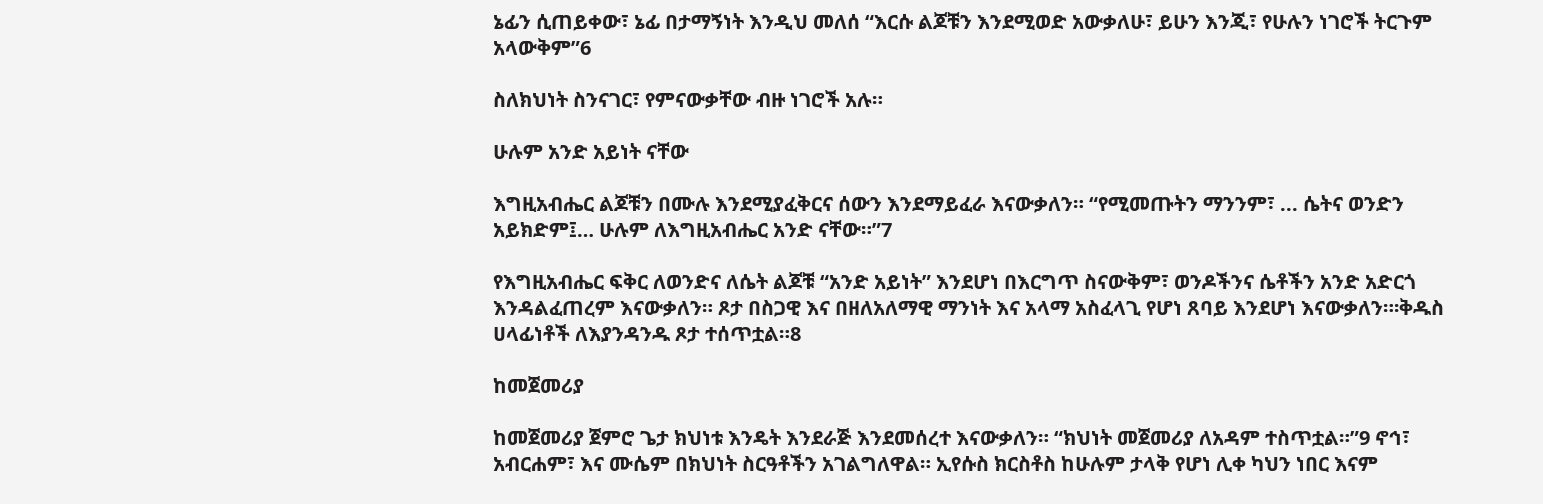ኔፊን ሲጠይቀው፣ ኔፊ በታማኝነት እንዲህ መለሰ “እርሱ ልጆቹን እንደሚወድ አውቃለሁ፣ ይሁን እንጂ፣ የሁሉን ነገሮች ትርጉም አላውቅም”6

ስለክህነት ስንናገር፣ የምናውቃቸው ብዙ ነገሮች አሉ።

ሁሉም አንድ አይነት ናቸው

እግዚአብሔር ልጆቹን በሙሉ እንደሚያፈቅርና ሰውን እንደማይፈራ እናውቃለን። “የሚመጡትን ማንንም፣ ... ሴትና ወንድን አይክድም፤… ሁሉም ለእግዚአብሔር አንድ ናቸው።”7

የእግዚአብሔር ፍቅር ለወንድና ለሴት ልጆቹ “አንድ አይነት” እንደሆነ በእርግጥ ስናውቅም፣ ወንዶችንና ሴቶችን አንድ አድርጎ እንዳልፈጠረም እናውቃለን። ጾታ በስጋዊ እና በዘለአለማዊ ማንነት እና አላማ አስፈላጊ የሆነ ጸባይ እንደሆነ እናውቃለን።፡ቅዱስ ሀላፊነቶች ለእያንዳንዱ ጾታ ተሰጥቷል።8

ከመጀመሪያ

ከመጀመሪያ ጀምሮ ጌታ ክህነቱ እንዴት እንደራጅ እንደመሰረተ እናውቃለን። “ክህነት መጀመሪያ ለአዳም ተስጥቷል።”9 ኖኅ፣ አብርሐም፣ እና ሙሴም በክህነት ስርዓቶችን አገልግለዋል። ኢየሱስ ክርስቶስ ከሁሉም ታላቅ የሆነ ሊቀ ካህን ነበር እናም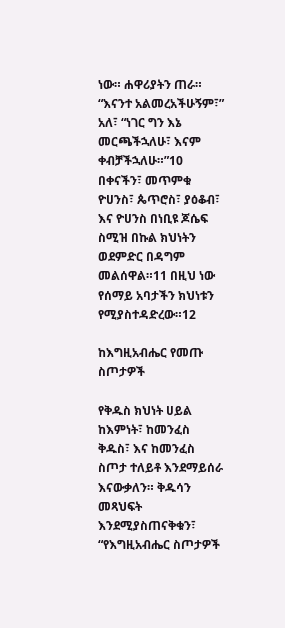ነው። ሐዋሪያትን ጠራ። “እናንተ አልመረአችሁኝም፣” አለ፣ “ነገር ግን እኔ መርጫችኋለሁ፣ እናም ቀብቻችኋለሁ።”10 በቀናችን፣ መጥምቁ ዮሀንስ፣ ጴጥሮስ፣ ያዕቆብ፣ እና ዮሀንስ በነቢዩ ጆሴፍ ስሚዝ በኩል ክህነትን ወደምድር በዳግም መልሰዋል።11 በዚህ ነው የሰማይ አባታችን ክህነቱን የሚያስተዳድረው።12

ከእግዚአብሔር የመጡ ስጦታዎች

የቅዱስ ክህነት ሀይል ከእምነት፣ ከመንፈስ ቅዱስ፣ እና ከመንፈስ ስጦታ ተለይቶ እንደማይሰራ እናውቃለን። ቅዱሳን መጻህፍት እንደሚያስጠናቅቁን፣ “የእግዚአብሔር ስጦታዎች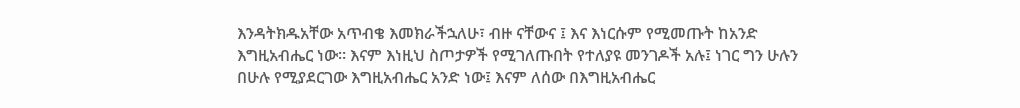እንዳትክዱአቸው አጥብቄ እመክራችኋለሁ፣ ብዙ ናቸውና ፤ እና እነርሱም የሚመጡት ከአንድ እግዚአብሔር ነው። እናም እነዚህ ስጦታዎች የሚገለጡበት የተለያዩ መንገዶች አሉ፤ ነገር ግን ሁሉን በሁሉ የሚያደርገው እግዚአብሔር አንድ ነው፤ እናም ለሰው በእግዚአብሔር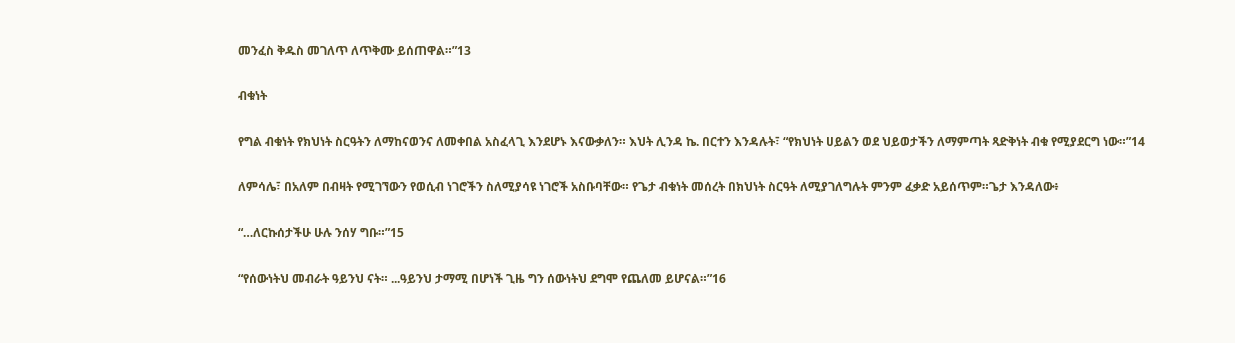መንፈስ ቅዱስ መገለጥ ለጥቅሙ ይሰጠዋል።”13

ብቁነት

የግል ብቁነት የክህነት ስርዓትን ለማከናወንና ለመቀበል አስፈላጊ እንደሆኑ እናውቃለን። እህት ሊንዳ ኬ. በርተን እንዳሉት፣ “የክህነት ሀይልን ወደ ህይወታችን ለማምጣት ጻድቅነት ብቁ የሚያደርግ ነው።”14

ለምሳሌ፣ በአለም በብዛት የሚገኘውን የወሲብ ነገሮችን ስለሚያሳዩ ነገሮች አስቡባቸው። የጌታ ብቁነት መሰረት በክህነት ስርዓት ለሚያገለግሉት ምንም ፈቃድ አይሰጥም።ጌታ እንዳለው፥

“…ለርኩሰታችሁ ሁሉ ንሰሃ ግቡ።”15

“የሰውነትህ መብራት ዓይንህ ናት። ...ዓይንህ ታማሚ በሆነች ጊዜ ግን ሰውነትህ ደግሞ የጨለመ ይሆናል።”16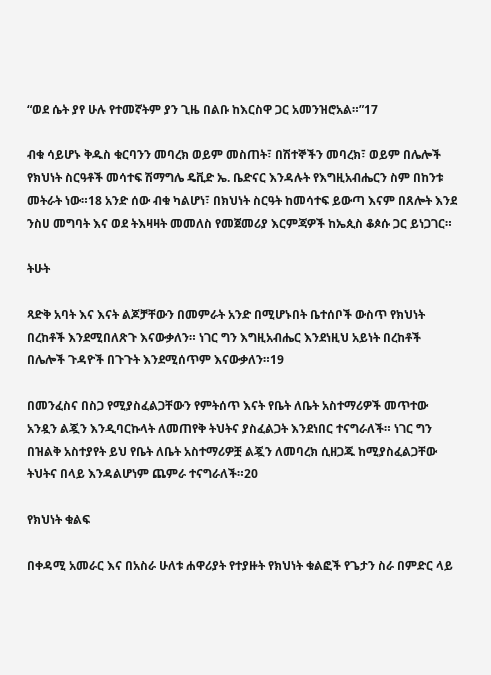“ወደ ሴት ያየ ሁሉ የተመኛትም ያን ጊዜ በልቡ ከእርስዋ ጋር አመንዝሮአል።”17

ብቁ ሳይሆኑ ቅዱስ ቁርባንን መባረክ ወይም መስጠት፣ በሽተኞችን መባረክ፣ ወይም በሌሎች የክህነት ስርዓቶች መሳተፍ ሽማግሌ ዴቪድ ኤ. ቤድናር እንዳሉት የእግዚአብሔርን ስም በከንቱ መትራት ነው።18 አንድ ሰው ብቁ ካልሆነ፣ በክህነት ስርዓት ከመሳተፍ ይውጣ እናም በጸሎት እንደ ንስሀ መግባት እና ወደ ትእዛዛት መመለስ የመጀመሪያ እርምጃዎች ከኤጲስ ቆጶሱ ጋር ይነጋገር።

ትሁት

ጻድቅ አባት እና እናት ልጆቻቸውን በመምራት አንድ በሚሆኑበት ቤተሰቦች ውስጥ የክህነት በረከቶች እንደሚበለጽጉ እናውቃለን። ነገር ግን እግዚአብሔር እንደነዚህ አይነት በረከቶች በሌሎች ጉዳዮች በጉጉት እንደሚሰጥም እናውቃለን።19

በመንፈስና በስጋ የሚያስፈልጋቸውን የምትሰጥ እናት የቤት ለቤት አስተማሪዎች መጥተው አንዷን ልጇን እንዲባርኩላት ለመጠየቅ ትህትና ያስፈልጋት እንደነበር ተናግራለች። ነገር ግን በዝልቅ አስተያየት ይህ የቤት ለቤት አስተማሪዎቿ ልጇን ለመባረክ ሲዘጋጁ ከሚያስፈልጋቸው ትህትና በላይ እንዳልሆነም ጨምራ ተናግራለች።20

የክህነት ቁልፍ

በቀዳሚ አመራር እና በአስራ ሁለቱ ሐዋሪያት የተያዙት የክህነት ቁልፎች የጌታን ስራ በምድር ላይ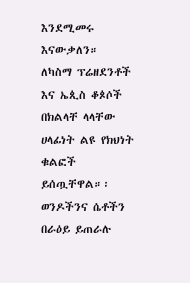እንደሚመሩ እናውቃለን። ለካስማ ፕሬዘደንቶች እና ኤጲስ ቆጶሶች በክልላቸ ላላቸው ሀላፊነት ልዩ የክህነት ቁልፎች ይሰጧቸዋል።፡ወንዶችንና ሴቶችን በራዕይ ይጠራሉ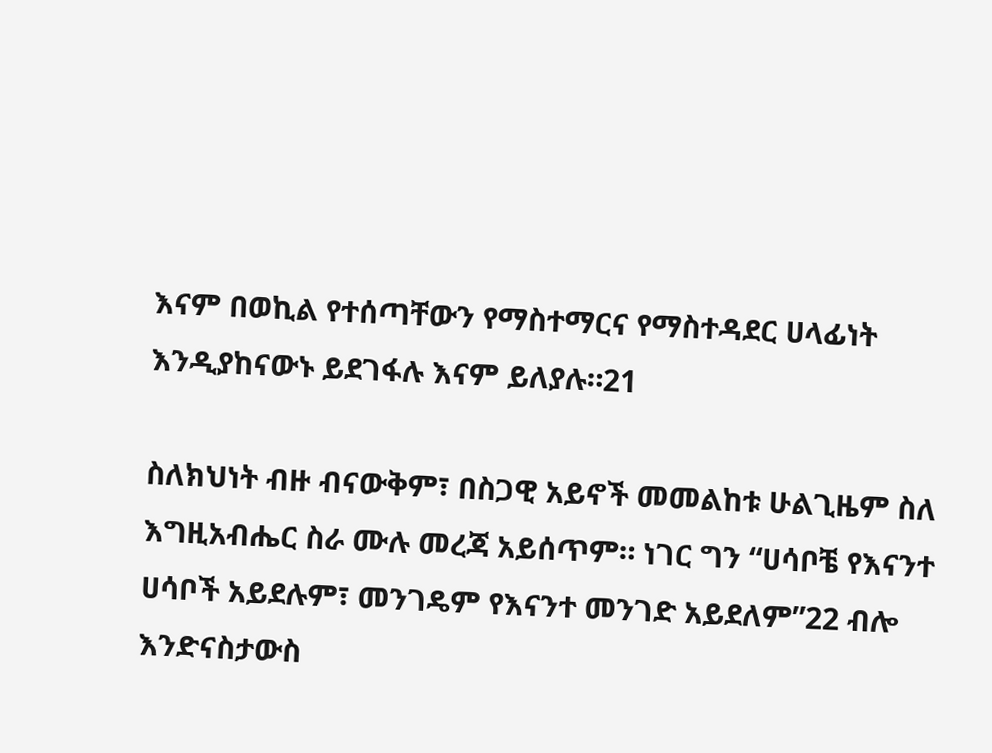እናም በወኪል የተሰጣቸውን የማስተማርና የማስተዳደር ሀላፊነት እንዲያከናውኑ ይደገፋሉ እናም ይለያሉ።21

ስለክህነት ብዙ ብናውቅም፣ በስጋዊ አይኖች መመልከቱ ሁልጊዜም ስለ እግዚአብሔር ስራ ሙሉ መረጃ አይሰጥም። ነገር ግን “ሀሳቦቼ የእናንተ ሀሳቦች አይደሉም፣ መንገዴም የእናንተ መንገድ አይደለም”22 ብሎ እንድናስታውስ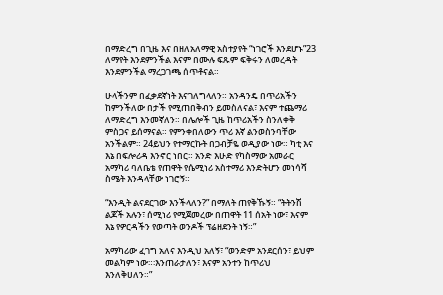በማድረግ በጊዜ እና በዘለአለማዊ አስተያየት “ነገሮች እንደሆኑ”23 ለማየት እንደምንችል እናም በሙሉ ፍጹም ፍቅሩን ለመረዳት እንደምንችል ማረጋገጫ ሰጥቶናል።

ሁላችንም በፈቃደኛነት እናገለግላለን። አንዳንዴ በጥሪአችን ከምንችለው በታች የሚጠበቅብን ይመስለናል፣ እናም ተጨማሪ ለማድረግ እንመኛለን። በሌሎች ጊዜ ከጥሪአችን ስንለቀቅ ምስጋና ይሰማናል። የምንቀበለውን ጥሪ እኛ ልንወስንባቸው አንችልም። 24ይህን የተማርኩት በጋብቻዬ ወዲያው ነው። ካቲ እና እኔ በፍሎሪዳ እንኖር ነበር። አንድ እሁድ የካስማው አመራር አማካሪ ባለቤቴ የጠዋት የሴሚነሪ አስተማሪ እንድትሆን መነሳሻ ስሜት እንዳላቸው ነገሮኝ።

“እንዲት ልናደርገው እንችላለን?” በማለት ጠየቅኹኝ። “ትትንሽ ልጆች አሉን፣ ሰሚነሪ የሚጀመረው በጠዋት 11 ሰአት ነው፣ እናም እኔ የዎርዳችን የወጣት ወንዶች ፕሬዘደንት ነኝ።”

አማካሪው ፈገግ አለና እንዲህ አለኝ፣ “ወንድም አንደርሰን፣ ይህም መልካም ነው።፡እንጠራታለን፣ እናም አንተን ከጥሪህ እንለቅሀለን።”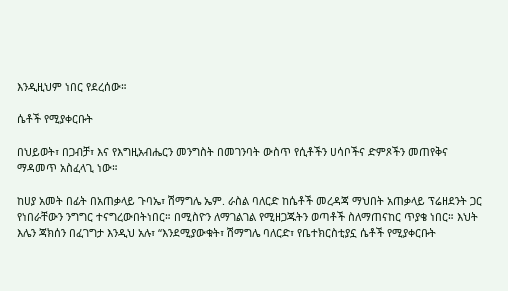እንዲዚህም ነበር የደረሰው።

ሴቶች የሚያቀርቡት

በህይወት፣ በጋብቻ፣ እና የእግዚአብሔርን መንግስት በመገንባት ውስጥ የሲቶችን ሀሳቦችና ድምጾችን መጠየቅና ማዳመጥ አስፈላጊ ነው።

ከሀያ አመት በፊት በአጠቃላይ ጉባኤ፣ ሽማግሌ ኤም. ራስል ባለርድ ከሴቶች መረዳጃ ማህበት አጠቃላይ ፕሬዘደንት ጋር የነበራቸውን ንግግር ተናግረውበትነበር። በሚስዮን ለማገልገል የሚዘጋጁትን ወጣቶች ስለማጠናከር ጥያቄ ነበር። እህት እሌን ጃክሰን በፈገግታ እንዲህ አሉ፣ “እንደሚያውቁት፣ ሽማግሌ ባለርድ፣ የቤተክርስቲያኗ ሴቶች የሚያቀርቡት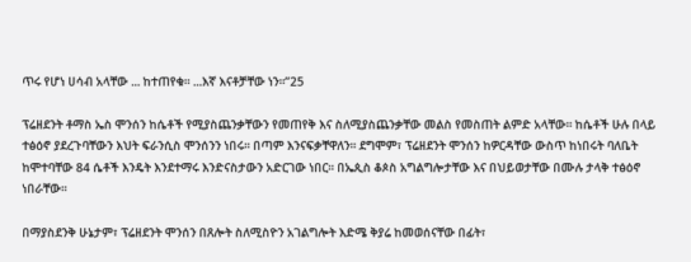ጥሩ የሆነ ሀሳብ አላቸው ... ከተጠየቁ። ...እኛ እናቶቻቸው ነን።”25

ፕሬዘደንት ቶማስ ኤስ ሞንሰን ከሴቶች የሚያስጨንቃቸውን የመጠየቅ እና ስለሚያስጨንቃቸው መልስ የመስጠት ልምድ አላቸው። ከሴቶች ሁሉ በላይ ተፅዕኖ ያደረጉባቸውን እህት ፍራንሲስ ሞንሰንን ነበሩ። በጣም እንናፍቃቸዋለን። ደግሞም፣ ፕሬዘደንት ሞንሰን ከዎርዳቸው ውስጥ ከነበሩት ባለቤት ከሞተባቸው 84 ሴቶች እንዴት እንደተማሩ እንድናስታውን አድርገው ነበር። በኤጲስ ቆጶስ አግልግሎታቸው እና በህይወታቸው በሙሉ ታላቅ ተፅዕኖ ነበራቸው።

በማያስደንቅ ሁኔታም፣ ፕሬዘደንት ሞንሰን በጸሎት ስለሚስዮን አገልግሎት እድሜ ቅያሬ ከመወሰናቸው በፊት፣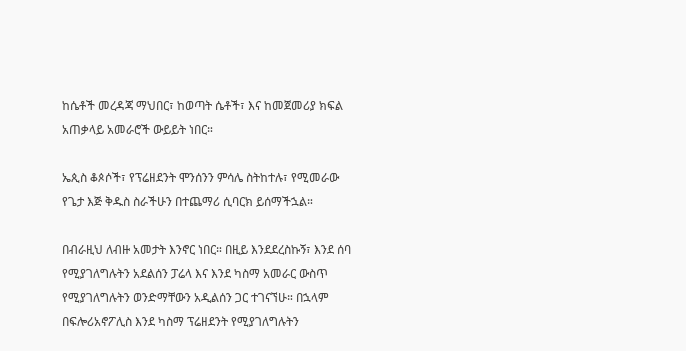ከሴቶች መረዳጃ ማህበር፣ ከወጣት ሴቶች፣ እና ከመጀመሪያ ክፍል አጠቃላይ አመራሮች ውይይት ነበር።

ኤጲስ ቆጶሶች፣ የፕሬዘደንት ሞንሰንን ምሳሌ ስትከተሉ፣ የሚመራው የጌታ እጅ ቅዱስ ስራችሁን በተጨማሪ ሲባርክ ይሰማችኋል።

በብራዚህ ለብዙ አመታት እንኖር ነበር። በዚይ እንደደረስኩኝ፣ እንደ ሰባ የሚያገለግሉትን አደልሰን ፓሬላ እና እንደ ካስማ አመራር ውስጥ የሚያገለግሉትን ወንድማቸውን አዲልሰን ጋር ተገናኘሁ። በኋላም በፍሎሪአኖፖሊስ እንደ ካስማ ፕሬዘደንት የሚያገለግሉትን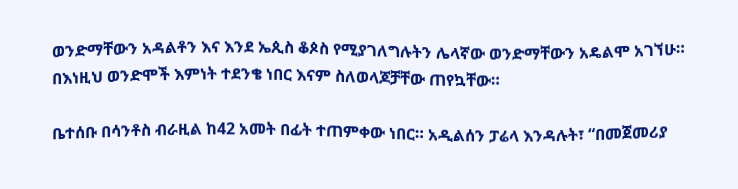ወንድማቸውን አዳልቶን እና እንደ ኤጲስ ቆጶስ የሚያገለግሉትን ሌላኛው ወንድማቸውን አዴልሞ አገኘሁ። በእነዚህ ወንድሞች እምነት ተደንቄ ነበር እናም ስለወላጆቻቸው ጠየኳቸው።

ቤተሰቡ በሳንቶስ ብራዚል ከ42 አመት በፊት ተጠምቀው ነበር። አዲልሰን ፓሬላ እንዳሉት፣ “በመጀመሪያ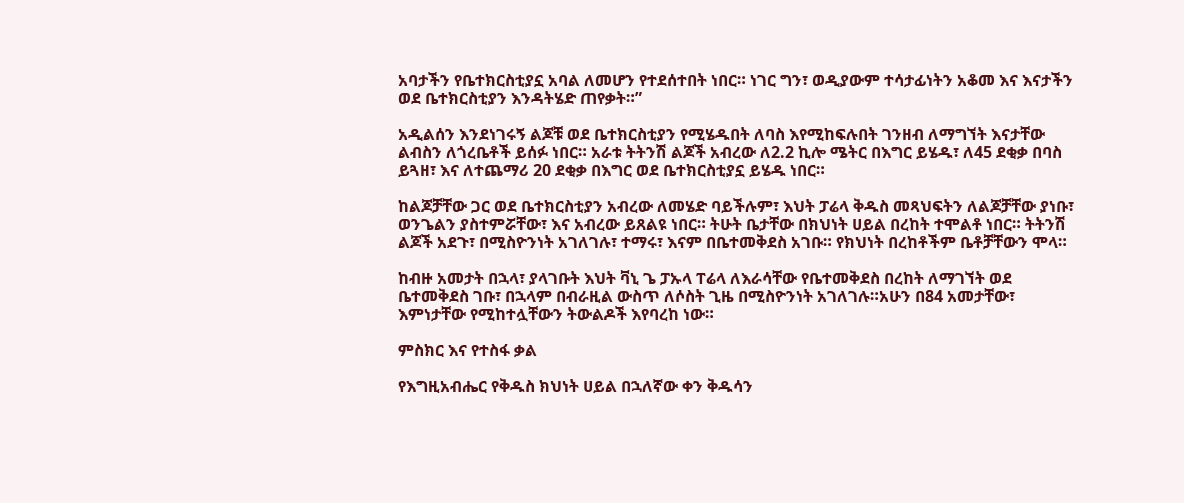አባታችን የቤተክርስቲያኗ አባል ለመሆን የተደሰተበት ነበር። ነገር ግን፣ ወዲያውም ተሳታፊነትን አቆመ እና እናታችን ወደ ቤተክርስቲያን እንዳትሄድ ጠየቃት።”

አዲልሰን እንደነገሩኝ ልጆቹ ወደ ቤተክርስቲያን የሚሄዱበት ለባስ እየሚከፍሉበት ገንዘብ ለማግኘት እናታቸው ልብስን ለጎረቤቶች ይሰፉ ነበር። አራቱ ትትንሽ ልጆች አብረው ለ2.2 ኪሎ ሜትር በእግር ይሄዱ፣ ለ45 ደቂቃ በባስ ይጓዘ፣ እና ለተጨማሪ 20 ደቂቃ በእግር ወደ ቤተክርስቲያኗ ይሄዱ ነበር።

ከልጆቻቸው ጋር ወደ ቤተክርስቲያን አብረው ለመሄድ ባይችሉም፣ እህት ፓሬላ ቅዱስ መጻህፍትን ለልጆቻቸው ያነቡ፣ ወንጌልን ያስተምሯቸው፣ እና አብረው ይጸልዩ ነበር። ትሁት ቤታቸው በክህነት ሀይል በረከት ተሞልቶ ነበር። ትትንሽ ልጆች አደጉ፣ በሚስዮንነት አገለገሉ፣ ተማሩ፣ እናም በቤተመቅደስ አገቡ። የክህነት በረከቶችም ቤቶቻቸውን ሞላ።

ከብዙ አመታት በኋላ፣ ያላገቡት እህት ቫኒ ጌ ፓኡላ ፐሬላ ለእራሳቸው የቤተመቅደስ በረከት ለማገኘት ወደ ቤተመቅደስ ገቡ፣ በኋላም በብራዚል ውስጥ ለሶስት ጊዜ በሚስዮንነት አገለገሉ።አሁን በ84 አመታቸው፣ እምነታቸው የሚከተሏቸውን ትውልዶች እየባረከ ነው።

ምስክር እና የተስፋ ቃል

የእግዚአብሔር የቅዱስ ክህነት ሀይል በኋለኛው ቀን ቅዱሳን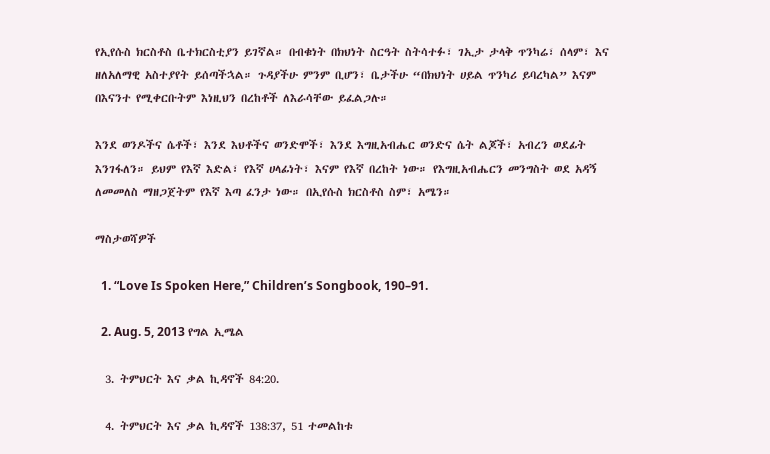የኢየሱስ ክርስቶስ ቤተክርስቲያን ይገኛል። በብቁነት በክህነት ስርዓት ስትሳተፉ፣ ገኢታ ታላቅ ጥንካሬ፣ ሰላም፣ እና ዘለአለማዊ አስተያየት ይሰጣችኋል። ጉዳያችሁ ምንም ቢሆን፣ ቤታችሁ “በክህነት ሀይል ጥንካሪ ይባረካል” እናም በእናንተ የሚቀርቡትም እነዚህን በረከቶች ለእራሳቸው ይፈልጋሉ።

እንደ ወንዶችና ሴቶች፣ እንደ እህቶችና ወንድሞች፣ እንደ እግዚአብሔር ወንድና ሴት ልጆች፣ አብረን ወደፊት እንገፋለን። ይህም የእኛ እድል፣ የእኛ ሀላፊነት፣ እናም የእኛ በረከት ነው። የእግዚአብሔርን መንግስት ወደ አዳኝ ለመመለስ ማዘጋጀትም የእኛ እጣ ፈንታ ነው። በኢየሱስ ክርስቶስ ስም፣ አሜን።

ማስታወሻዎች

  1. “Love Is Spoken Here,” Children’s Songbook, 190–91.

  2. Aug. 5, 2013 የግል ኢሜል

  3. ትምህርት እና ቃል ኪዳኖች 84:20.

  4. ትምህርት እና ቃል ኪዳኖች 138:37, 51 ተመልከቱ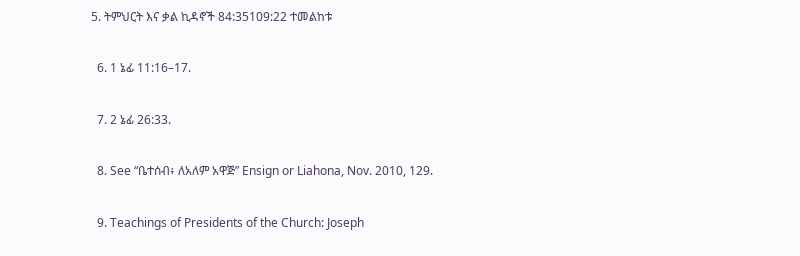5. ትምህርት እና ቃል ኪዳኖች 84:35109:22 ተመልከቱ

  6. 1 ኔፊ 11:16–17.

  7. 2 ኔፊ 26:33.

  8. See “ቤተሰብ፥ ለአለም አዋጅ” Ensign or Liahona, Nov. 2010, 129.

  9. Teachings of Presidents of the Church: Joseph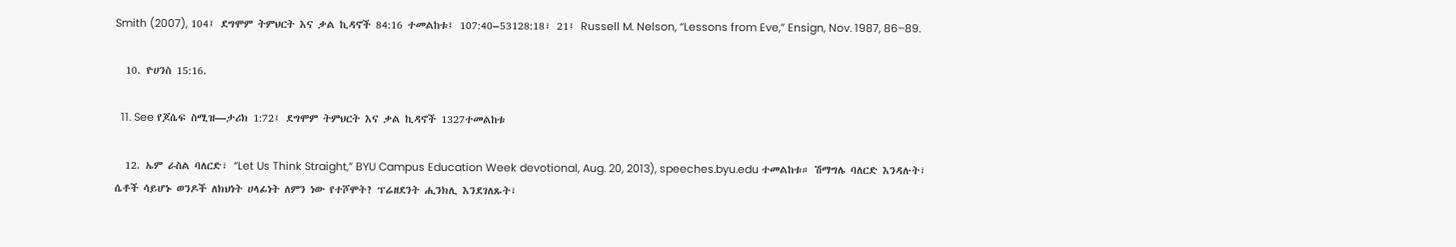Smith (2007), 104፤ ደግሞም ትምህርት እና ቃል ኪዳኖች 84:16 ተመልከቱ፤ 107:40–53128:18፣ 21፤ Russell M. Nelson, “Lessons from Eve,” Ensign, Nov. 1987, 86–89.

  10. ዮሀንስ 15:16.

  11. See የጆሴፍ ስሚዝ—ታሪክ 1:72፤ ደግሞም ትምህርት እና ቃል ኪዳኖች 1327ተመልከቱ

  12. ኤም ራስል ባለርድ፣ “Let Us Think Straight,” BYU Campus Education Week devotional, Aug. 20, 2013), speeches.byu.edu ተመልከቱ። ሽማግሌ ባለርድ እንዳሉት፣ ሴቶች ሳይሆኑ ወንዶች ለክህነት ሀላፊነት ለምን ነው የተሾሞት? ፕሬዘደንት ሒንክሊ እንደገለጹት፣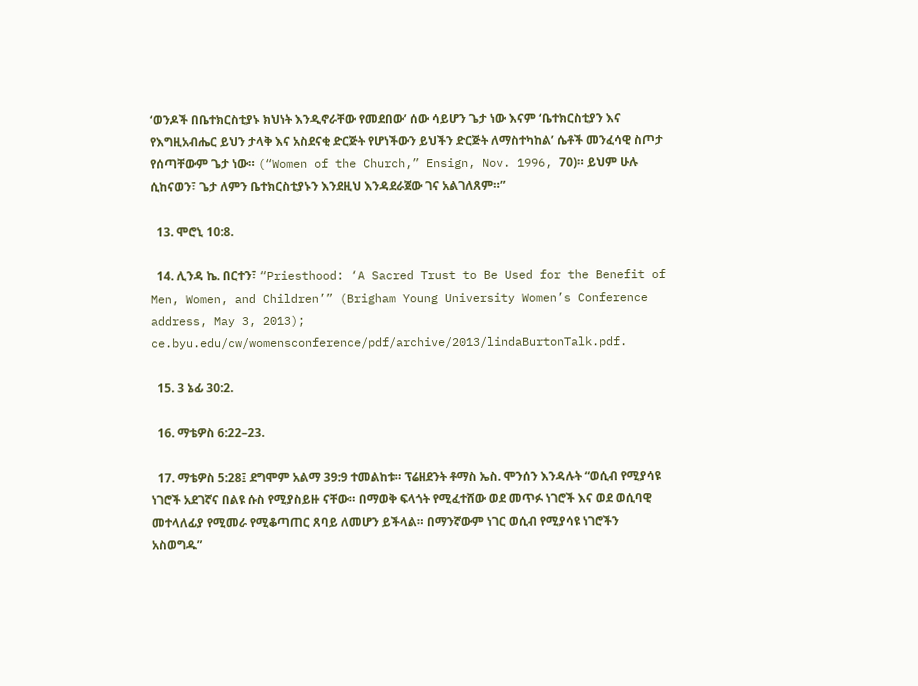‘ወንዶች በቤተክርስቲያኑ ክህነት እንዲኖራቸው የመደበው’ ሰው ሳይሆን ጌታ ነው እናም ‘ቤተክርስቲያን እና የእግዚአብሔር ይህን ታላቅ እና አስደናቂ ድርጅት የሆነችውን ይህችን ድርጅት ለማስተካከል’ ሴቶች መንፈሳዊ ስጦታ የሰጣቸውም ጌታ ነው። (“Women of the Church,” Ensign, Nov. 1996, 70)። ይህም ሁሉ ሲከናወን፣ ጌታ ለምን ቤተክርስቲያኑን እንደዚህ እንዳደራጀው ገና አልገለጸም።”

  13. ሞሮኒ 10:8.

  14. ሊንዳ ኬ. በርተን፣ “Priesthood: ‘A Sacred Trust to Be Used for the Benefit of Men, Women, and Children’” (Brigham Young University Women’s Conference address, May 3, 2013); ce.byu.edu/cw/womensconference/pdf/archive/2013/lindaBurtonTalk.pdf.

  15. 3 ኔፊ 30:2.

  16. ማቴዎስ 6:22–23.

  17. ማቴዎስ 5:28፤ ደግሞም አልማ 39:9 ተመልከቱ። ፕሬዘደንት ቶማስ ኤስ. ሞንሰን እንዳሉት “ወሲብ የሚያሳዩ ነገሮች አደገኛና በልዩ ሱስ የሚያስይዙ ናቸው። በማወቅ ፍላጎት የሚፈተሸው ወደ መጥፉ ነገሮች እና ወደ ወሲባዊ መተላለፊያ የሚመራ የሚቆጣጠር ጸባይ ለመሆን ይችላል። በማንኛውም ነገር ወሲብ የሚያሳዩ ነገሮችን አስወግዱ”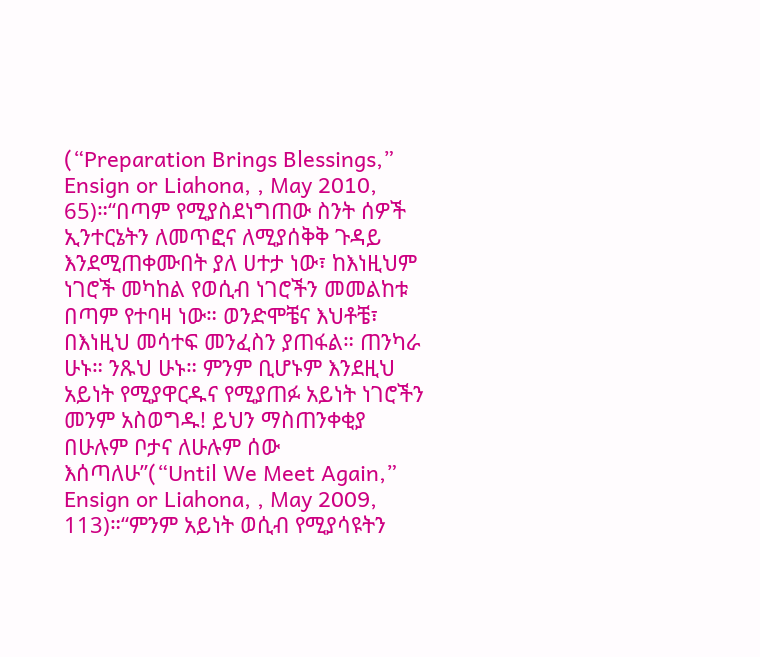(“Preparation Brings Blessings,” Ensign or Liahona, , May 2010, 65)።“በጣም የሚያስደነግጠው ስንት ሰዎች ኢንተርኔትን ለመጥፎና ለሚያሰቅቅ ጉዳይ እንደሚጠቀሙበት ያለ ሀተታ ነው፣ ከእነዚህም ነገሮች መካከል የወሲብ ነገሮችን መመልከቱ በጣም የተባዛ ነው። ወንድሞቼና እህቶቼ፣ በእነዚህ መሳተፍ መንፈስን ያጠፋል። ጠንካራ ሁኑ። ንጹህ ሁኑ። ምንም ቢሆኑም እንደዚህ አይነት የሚያዋርዱና የሚያጠፉ አይነት ነገሮችን መንም አስወግዱ! ይህን ማስጠንቀቂያ በሁሉም ቦታና ለሁሉም ሰው እሰጣለሁ”(“Until We Meet Again,” Ensign or Liahona, , May 2009, 113)።“ምንም አይነት ወሲብ የሚያሳዩትን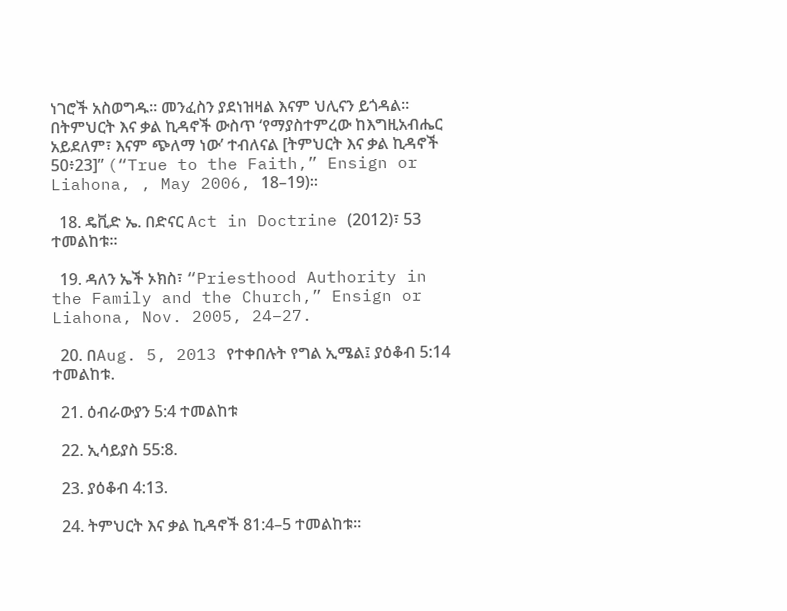ነገሮች አስወግዱ። መንፈስን ያደነዝዛል እናም ህሊናን ይጎዳል። በትምህርት እና ቃል ኪዳኖች ውስጥ ‘የማያስተምረው ከእግዚአብሔር አይደለም፣ እናም ጭለማ ነው’ ተብለናል [ትምህርት እና ቃል ኪዳኖች 50፥23]” (“True to the Faith,” Ensign or Liahona, , May 2006, 18–19)።

  18. ዴቪድ ኤ. በድናር Act in Doctrine (2012)፣ 53 ተመልከቱ።

  19. ዳለን ኤች ኦክስ፣ “Priesthood Authority in the Family and the Church,” Ensign or Liahona, Nov. 2005, 24–27.

  20. በAug. 5, 2013 የተቀበሉት የግል ኢሜል፤ ያዕቆብ 5:14 ተመልከቱ.

  21. ዕብራውያን 5:4 ተመልከቱ

  22. ኢሳይያስ 55:8.

  23. ያዕቆብ 4:13.

  24. ትምህርት እና ቃል ኪዳኖች 81:4–5 ተመልከቱ።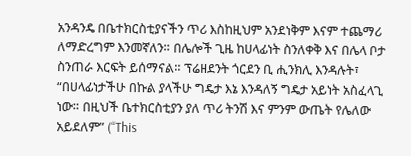አንዳንዴ በቤተክርስቲያናችን ጥሪ እስከዚህም አንደነቅም እናም ተጨማሪ ለማድረግም እንመኛለን። በሌሎች ጊዜ ከሀላፊነት ስንለቀቅ እና በሌላ ቦታ ስንጠራ እርፍት ይሰማናል። ፕሬዘደንት ጎርደን ቢ ሒንክሊ እንዳሉት፣ “በሀላፊነታችሁ በኩል ያላችሁ ግዴታ እኔ እንዳለኝ ግዴታ አይነት አስፈላጊ ነው። በዚህች ቤተክርስቲያን ያለ ጥሪ ትንሽ እና ምንም ውጤት የሌለው አይደለም” (“This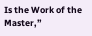Is the Work of the Master,”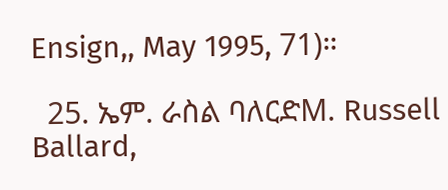Ensign,, May 1995, 71)።

  25. ኤም. ራስል ባለርድM. Russell Ballard,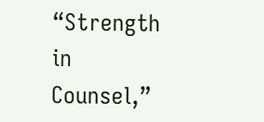“Strength in Counsel,”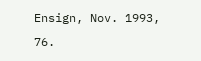Ensign, Nov. 1993, 76.